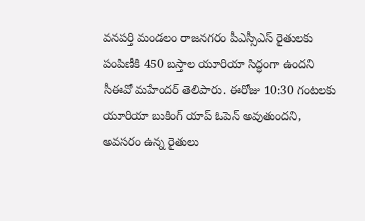వనపర్తి మండలం రాజనగరం పీఎస్సీఎస్ రైతులకు పంపిణీకి 450 బస్తాల యూరియా సిద్ధంగా ఉందని సీఈవో మహేందర్ తెలిపారు. ఈరోజు 10:30 గంటలకు యూరియా బుకింగ్ యాప్ ఓపెన్ అవుతుందని, అవసరం ఉన్న రైతులు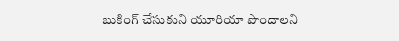బుకింగ్ చేసుకుని యూరియా పొందాలని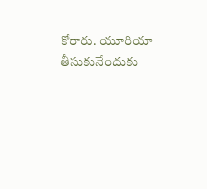కోరారు. యూరియా తీసుకునేందుకు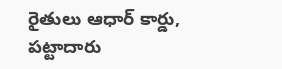రైతులు ఆధార్ కార్డు, పట్టాదారు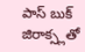పాస్ బుక్ జిరాక్స్లతో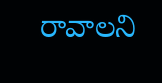రావాలని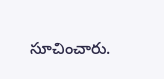సూచించారు.